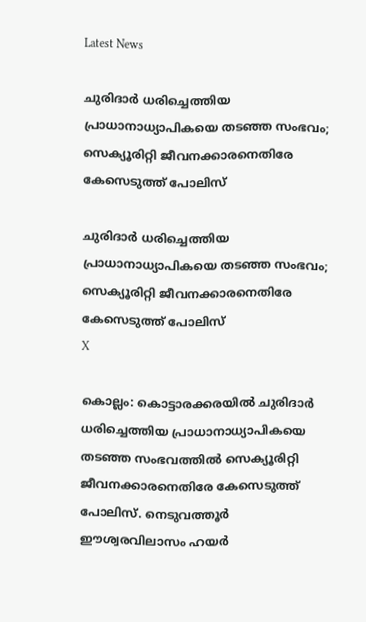Latest News

ചുരിദാര്‍ ധരിച്ചെത്തിയ പ്രാധാനാധ്യാപികയെ തടഞ്ഞ സംഭവം; സെക്യൂരിറ്റി ജീവനക്കാരനെതിരേ കേസെടുത്ത് പോലിസ്

ചുരിദാര്‍ ധരിച്ചെത്തിയ പ്രാധാനാധ്യാപികയെ തടഞ്ഞ സംഭവം; സെക്യൂരിറ്റി ജീവനക്കാരനെതിരേ കേസെടുത്ത് പോലിസ്
X

കൊല്ലം: കൊട്ടാരക്കരയില്‍ ചുരിദാര്‍ ധരിച്ചെത്തിയ പ്രാധാനാധ്യാപികയെ തടഞ്ഞ സംഭവത്തില്‍ സെക്യൂരിറ്റി ജീവനക്കാരനെതിരേ കേസെടുത്ത് പോലിസ്. നെടുവത്തൂര്‍ ഈശ്വരവിലാസം ഹയര്‍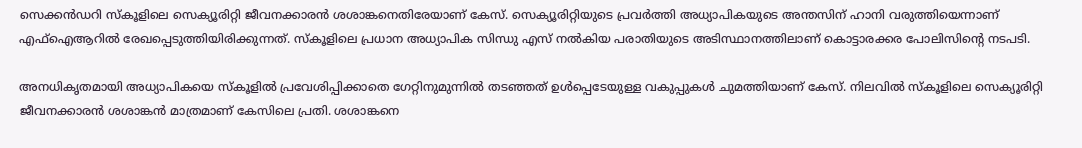സെക്കന്‍ഡറി സ്‌കൂളിലെ സെക്യൂരിറ്റി ജീവനക്കാരന്‍ ശശാങ്കനെതിരേയാണ് കേസ്. സെക്യൂരിറ്റിയുടെ പ്രവര്‍ത്തി അധ്യാപികയുടെ അന്തസിന് ഹാനി വരുത്തിയെന്നാണ് എഫ്‌ഐആറില്‍ രേഖപ്പെടുത്തിയിരിക്കുന്നത്. സ്‌കൂളിലെ പ്രധാന അധ്യാപിക സിന്ധു എസ് നല്‍കിയ പരാതിയുടെ അടിസ്ഥാനത്തിലാണ് കൊട്ടാരക്കര പോലിസിന്റെ നടപടി.

അനധികൃതമായി അധ്യാപികയെ സ്‌കൂളില്‍ പ്രവേശിപ്പിക്കാതെ ഗേറ്റിനുമുന്നില്‍ തടഞ്ഞത് ഉള്‍പ്പെടേയുള്ള വകുപ്പുകള്‍ ചുമത്തിയാണ് കേസ്. നിലവില്‍ സ്‌കൂളിലെ സെക്യൂരിറ്റി ജീവനക്കാരന്‍ ശശാങ്കന്‍ മാത്രമാണ് കേസിലെ പ്രതി. ശശാങ്കനെ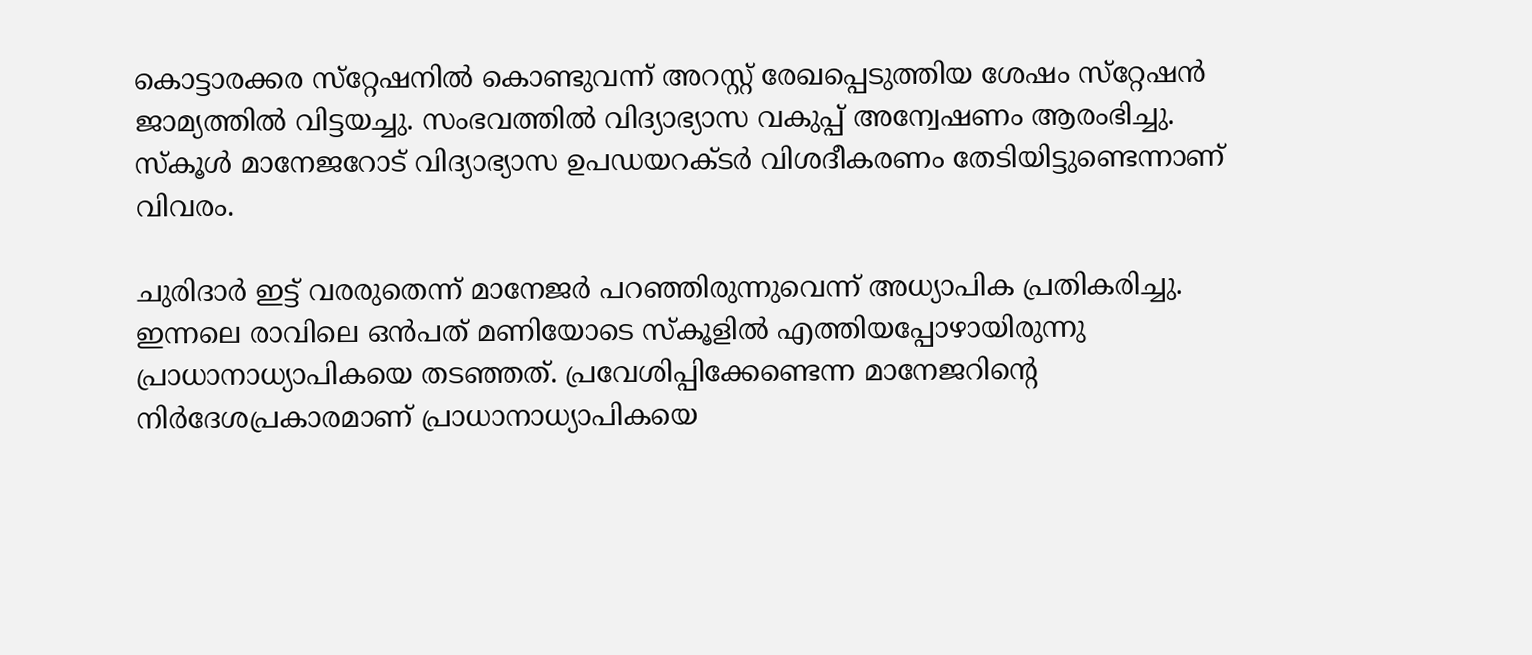കൊട്ടാരക്കര സ്‌റ്റേഷനില്‍ കൊണ്ടുവന്ന് അറസ്റ്റ് രേഖപ്പെടുത്തിയ ശേഷം സ്‌റ്റേഷന്‍ ജാമ്യത്തില്‍ വിട്ടയച്ചു. സംഭവത്തില്‍ വിദ്യാഭ്യാസ വകുപ്പ് അന്വേഷണം ആരംഭിച്ചു. സ്‌കൂള്‍ മാനേജറോട് വിദ്യാഭ്യാസ ഉപഡയറക്ടര്‍ വിശദീകരണം തേടിയിട്ടുണ്ടെന്നാണ് വിവരം.

ചുരിദാര്‍ ഇട്ട് വരരുതെന്ന് മാനേജര്‍ പറഞ്ഞിരുന്നുവെന്ന് അധ്യാപിക പ്രതികരിച്ചു. ഇന്നലെ രാവിലെ ഒന്‍പത് മണിയോടെ സ്‌കൂളില്‍ എത്തിയപ്പോഴായിരുന്നു പ്രാധാനാധ്യാപികയെ തടഞ്ഞത്. പ്രവേശിപ്പിക്കേണ്ടെന്ന മാനേജറിന്റെ നിര്‍ദേശപ്രകാരമാണ് പ്രാധാനാധ്യാപികയെ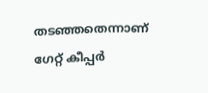തടഞ്ഞതെന്നാണ് ഗേറ്റ് കീപ്പര്‍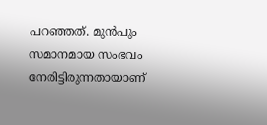പറഞ്ഞത്. മുന്‍പും സമാനമായ സംഭവം നേരിട്ടിരുന്നതായാണ്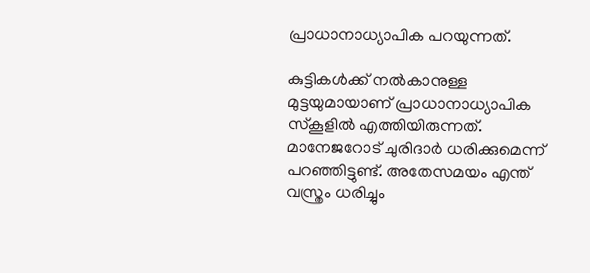പ്രാധാനാധ്യാപിക പറയുന്നത്.

കുട്ടികള്‍ക്ക് നല്‍കാനുള്ള മുട്ടയുമായാണ് പ്രാധാനാധ്യാപിക സ്‌കൂളില്‍ എത്തിയിരുന്നത്. മാനേജറോട് ചുരിദാര്‍ ധരിക്കുമെന്ന് പറഞ്ഞിട്ടുണ്ട്. അതേസമയം എന്ത് വസ്ത്രം ധരിച്ചും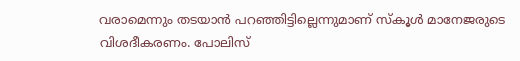വരാമെന്നും തടയാന്‍ പറഞ്ഞിട്ടില്ലെന്നുമാണ് സ്‌കൂള്‍ മാനേജരുടെ വിശദീകരണം. പോലിസ്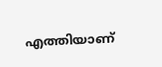എത്തിയാണ്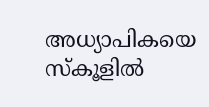അധ്യാപികയെ സ്‌കൂളില്‍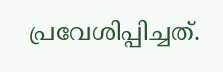പ്രവേശിപ്പിച്ചത്.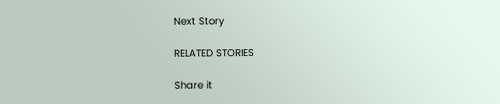Next Story

RELATED STORIES

Share it